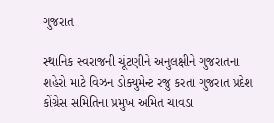ગુજરાત

સ્થાનિક સ્વરાજની ચૂંટણીને અનુલક્ષીને ગુજરાતના શહેરો માટે વિઝન ડોક્યુમેન્ટ રજુ કરતા ગુજરાત પ્રદેશ કોંગ્રેસ સમિતિના પ્રમુખ અમિત ચાવડા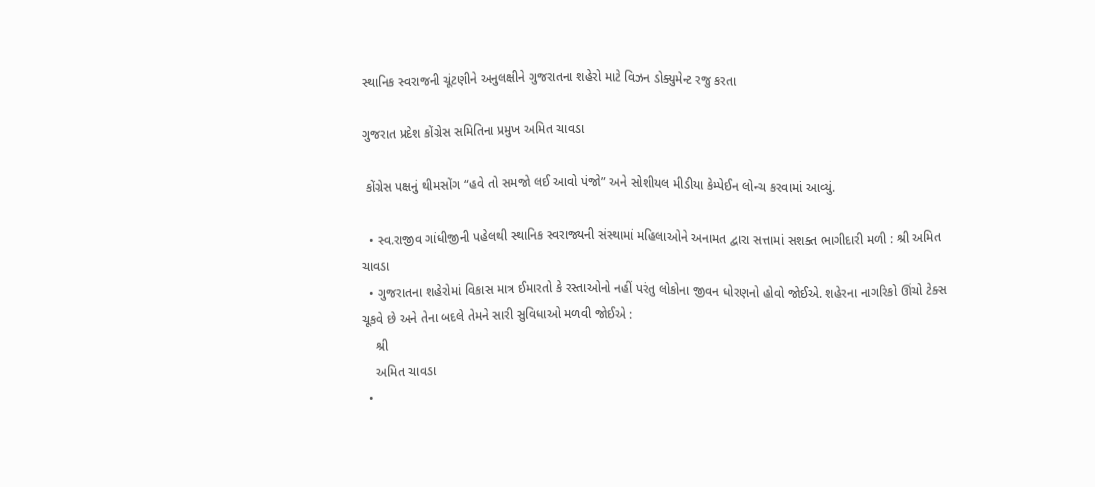સ્થાનિક સ્વરાજની ચૂંટણીને અનુલક્ષીને ગુજરાતના શહેરો માટે વિઝન ડોક્યુમેન્ટ રજુ કરતા

ગુજરાત પ્રદેશ કોંગ્રેસ સમિતિના પ્રમુખ અમિત ચાવડા

 કોંગ્રેસ પક્ષનું થીમસોંગ “હવે તો સમજો લઈ આવો પંજો” અને સોશીયલ મીડીયા કેમ્પેઈન લોન્ચ કરવામાં આવ્યું.

  • સ્વ.રાજીવ ગાંધીજીની પહેલથી સ્થાનિક સ્વરાજ્યની સંસ્થામાં મહિલાઓને અનામત દ્વારા સત્તામાં સશક્ત ભાગીદારી મળી : શ્રી અમિત ચાવડા
  • ગુજરાતના શહેરોમાં વિકાસ માત્ર ઈમારતો કે રસ્તાઓનો નહીં પરંતુ લોકોના જીવન ધોરણનો હોવો જોઈએ. શહેરના નાગરિકો ઊંચો ટેક્સ ચૂકવે છે અને તેના બદલે તેમને સારી સુવિધાઓ મળવી જોઈએ :
    શ્રી
    અમિત ચાવડા
  •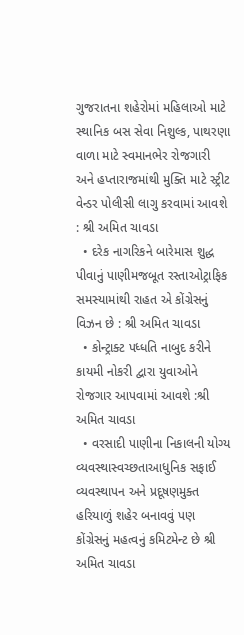ગુજરાતના શહેરોમાં મહિલાઓ માટે સ્થાનિક બસ સેવા નિશુલ્ક, પાથરણા વાળા માટે સ્વમાનભેર રોજગારી અને હપ્તારાજમાંથી મુક્તિ માટે સ્ટ્રીટ વેન્ડર પોલીસી લાગુ કરવામાં આવશે  : શ્રી અમિત ચાવડા
  • દરેક નાગરિકને બારેમાસ શુદ્ધ પીવાનું પાણીમજબૂત રસ્તાઓટ્રાફિક સમસ્યામાંથી રાહત એ કોંગ્રેસનું વિઝન છે : શ્રી અમિત ચાવડા
  • કોન્ટ્રાક્ટ પધ્ધતિ નાબુદ કરીને કાયમી નોકરી દ્વારા યુવાઓને રોજગાર આપવામાં આવશે :શ્રી અમિત ચાવડા
  • વરસાદી પાણીના નિકાલની યોગ્ય વ્યવસ્થાસ્વચ્છતાઆધુનિક સફાઈ વ્યવસ્થાપન અને પ્રદૂષણમુક્ત હરિયાળું શહેર બનાવવું પણ કોંગ્રેસનું મહત્વનું કમિટમેન્ટ છે શ્રી અમિત ચાવડા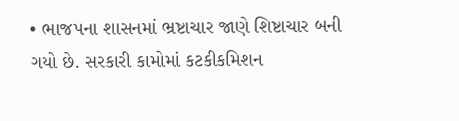• ભાજપના શાસનમાં ભ્રષ્ટાચાર જાણે શિષ્ટાચાર બની ગયો છે. સરકારી કામોમાં કટકીકમિશન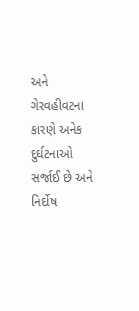અને ગેરવહીવટના કારણે અનેક દુર્ઘટનાઓ સર્જાઈ છે અને નિર્દોષ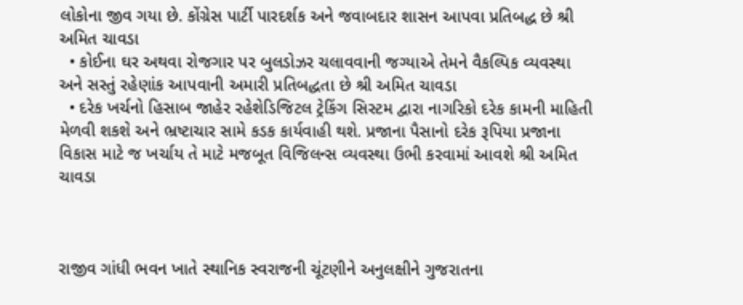લોકોના જીવ ગયા છે. કોંગ્રેસ પાર્ટી પારદર્શક અને જવાબદાર શાસન આપવા પ્રતિબદ્ધ છે શ્રી અમિત ચાવડા
  • કોઈના ઘર અથવા રોજગાર પર બુલડોઝર ચલાવવાની જગ્યાએ તેમને વૈકલ્પિક વ્યવસ્થા અને સસ્તું રહેણાંક આપવાની અમારી પ્રતિબદ્ધતા છે શ્રી અમિત ચાવડા
  • દરેક ખર્ચનો હિસાબ જાહેર રહેશેડિજિટલ ટ્રેકિંગ સિસ્ટમ દ્વારા નાગરિકો દરેક કામની માહિતી મેળવી શકશે અને ભ્રષ્ટાચાર સામે કડક કાર્યવાહી થશે. પ્રજાના પૈસાનો દરેક રૂપિયા પ્રજાના વિકાસ માટે જ ખર્ચાય તે માટે મજબૂત વિજિલન્સ વ્યવસ્થા ઉભી કરવામાં આવશે શ્રી અમિત ચાવડા



રાજીવ ગાંધી ભવન ખાતે સ્થાનિક સ્વરાજની ચૂંટણીને અનુલક્ષીને ગુજરાતના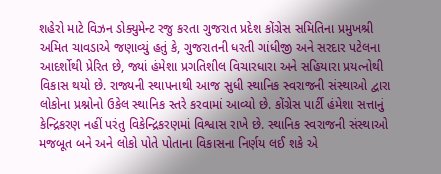શહેરો માટે વિઝન ડોક્યુમેન્ટ રજુ કરતા ગુજરાત પ્રદેશ કોંગ્રેસ સમિતિના પ્રમુખશ્રી અમિત ચાવડાએ જણાવ્યું હતું કે, ગુજરાતની ધરતી ગાંધીજી અને સરદાર પટેલના આદર્શોથી પ્રેરિત છે, જ્યાં હંમેશા પ્રગતિશીલ વિચારધારા અને સહિયારા પ્રયત્નોથી વિકાસ થયો છે. રાજ્યની સ્થાપનાથી આજ સુધી સ્થાનિક સ્વરાજની સંસ્થાઓ દ્વારા લોકોના પ્રશ્નોનો ઉકેલ સ્થાનિક સ્તરે કરવામાં આવ્યો છે. કોંગ્રેસ પાર્ટી હંમેશા સત્તાનું કેન્દ્રિકરણ નહીં પરંતુ વિકેન્દ્રિકરણમાં વિશ્વાસ રાખે છે. સ્થાનિક સ્વરાજની સંસ્થાઓ મજબૂત બને અને લોકો પોતે પોતાના વિકાસના નિર્ણય લઈ શકે એ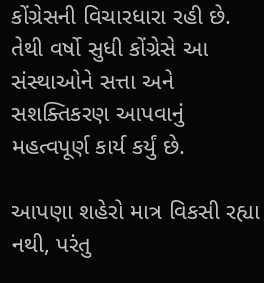કોંગ્રેસની વિચારધારા રહી છે. તેથી વર્ષો સુધી કોંગ્રેસે આ સંસ્થાઓને સત્તા અને સશક્તિકરણ આપવાનું મહત્વપૂર્ણ કાર્ય કર્યું છે.

આપણા શહેરો માત્ર વિકસી રહ્યા નથી, પરંતુ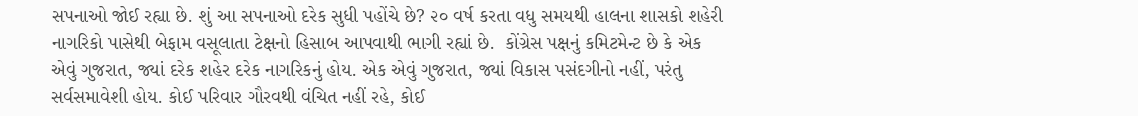સપનાઓ જોઈ રહ્યા છે. શું આ સપનાઓ દરેક સુધી પહોંચે છે? ૨૦ વર્ષ કરતા વધુ સમયથી હાલના શાસકો શહેરી નાગરિકો પાસેથી બેફામ વસૂલાતા ટેક્ષનો હિસાબ આપવાથી ભાગી રહ્યાં છે.  કોંગ્રેસ પક્ષનું કમિટમેન્ટ છે કે એક એવું ગુજરાત, જ્યાં દરેક શહેર દરેક નાગરિકનું હોય. એક એવું ગુજરાત, જ્યાં વિકાસ પસંદગીનો નહીં, પરંતુ સર્વસમાવેશી હોય. કોઈ પરિવાર ગૌરવથી વંચિત નહીં રહે, કોઈ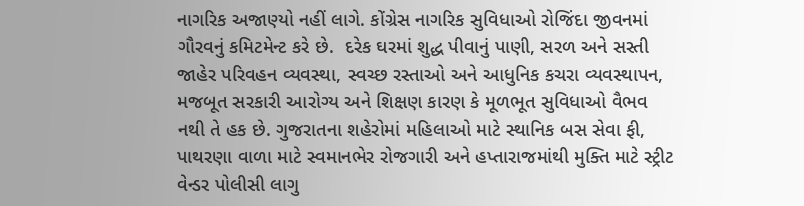નાગરિક અજાણ્યો નહીં લાગે. કોંગ્રેસ નાગરિક સુવિધાઓ રોજિંદા જીવનમાં ગૌરવનું કમિટમેન્ટ કરે છે.  દરેક ઘરમાં શુદ્ધ પીવાનું પાણી, સરળ અને સસ્તી જાહેર પરિવહન વ્યવસ્થા, સ્વચ્છ રસ્તાઓ અને આધુનિક કચરા વ્યવસ્થાપન, મજબૂત સરકારી આરોગ્ય અને શિક્ષણ કારણ કે મૂળભૂત સુવિધાઓ વૈભવ નથી તે હક છે. ગુજરાતના શહેરોમાં મહિલાઓ માટે સ્થાનિક બસ સેવા ફી, પાથરણા વાળા માટે સ્વમાનભેર રોજગારી અને હપ્તારાજમાંથી મુક્તિ માટે સ્ટ્રીટ વેન્ડર પોલીસી લાગુ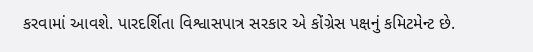કરવામાં આવશે. પારદર્શિતા વિશ્વાસપાત્ર સરકાર એ કોંગ્રેસ પક્ષનું કમિટમેન્ટ છે.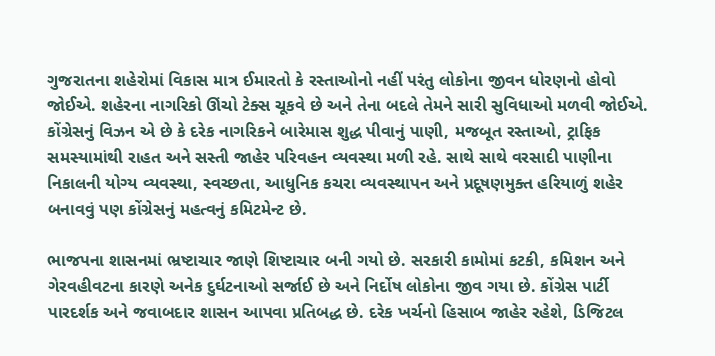ગુજરાતના શહેરોમાં વિકાસ માત્ર ઈમારતો કે રસ્તાઓનો નહીં પરંતુ લોકોના જીવન ધોરણનો હોવો જોઈએ. શહેરના નાગરિકો ઊંચો ટેક્સ ચૂકવે છે અને તેના બદલે તેમને સારી સુવિધાઓ મળવી જોઈએ. કોંગ્રેસનું વિઝન એ છે કે દરેક નાગરિકને બારેમાસ શુદ્ધ પીવાનું પાણી, મજબૂત રસ્તાઓ, ટ્રાફિક સમસ્યામાંથી રાહત અને સસ્તી જાહેર પરિવહન વ્યવસ્થા મળી રહે. સાથે સાથે વરસાદી પાણીના નિકાલની યોગ્ય વ્યવસ્થા, સ્વચ્છતા, આધુનિક કચરા વ્યવસ્થાપન અને પ્રદૂષણમુક્ત હરિયાળું શહેર બનાવવું પણ કોંગ્રેસનું મહત્વનું કમિટમેન્ટ છે.

ભાજપના શાસનમાં ભ્રષ્ટાચાર જાણે શિષ્ટાચાર બની ગયો છે. સરકારી કામોમાં કટકી, કમિશન અને ગેરવહીવટના કારણે અનેક દુર્ઘટનાઓ સર્જાઈ છે અને નિર્દોષ લોકોના જીવ ગયા છે. કોંગ્રેસ પાર્ટી પારદર્શક અને જવાબદાર શાસન આપવા પ્રતિબદ્ધ છે. દરેક ખર્ચનો હિસાબ જાહેર રહેશે, ડિજિટલ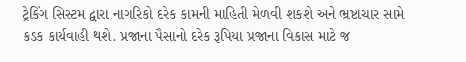ટ્રેકિંગ સિસ્ટમ દ્વારા નાગરિકો દરેક કામની માહિતી મેળવી શકશે અને ભ્રષ્ટાચાર સામે કડક કાર્યવાહી થશે. પ્રજાના પૈસાનો દરેક રૂપિયા પ્રજાના વિકાસ માટે જ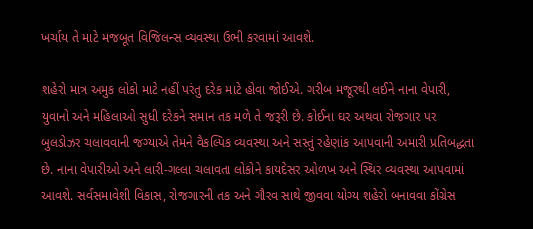ખર્ચાય તે માટે મજબૂત વિજિલન્સ વ્યવસ્થા ઉભી કરવામાં આવશે.

શહેરો માત્ર અમુક લોકો માટે નહીં પરંતુ દરેક માટે હોવા જોઈએ. ગરીબ મજૂરથી લઈને નાના વેપારી, યુવાનો અને મહિલાઓ સુધી દરેકને સમાન તક મળે તે જરૂરી છે. કોઈના ઘર અથવા રોજગાર પર બુલડોઝર ચલાવવાની જગ્યાએ તેમને વૈકલ્પિક વ્યવસ્થા અને સસ્તું રહેણાંક આપવાની અમારી પ્રતિબદ્ધતા છે. નાના વેપારીઓ અને લારી-ગલ્લા ચલાવતા લોકોને કાયદેસર ઓળખ અને સ્થિર વ્યવસ્થા આપવામાં આવશે. સર્વસમાવેશી વિકાસ, રોજગારની તક અને ગૌરવ સાથે જીવવા યોગ્ય શહેરો બનાવવા કોંગ્રેસ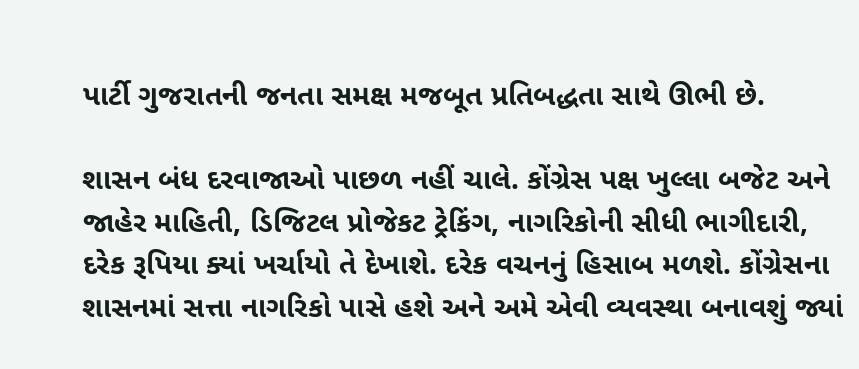પાર્ટી ગુજરાતની જનતા સમક્ષ મજબૂત પ્રતિબદ્ધતા સાથે ઊભી છે.

શાસન બંધ દરવાજાઓ પાછળ નહીં ચાલે. કોંગ્રેસ પક્ષ ખુલ્લા બજેટ અને જાહેર માહિતી, ડિજિટલ પ્રોજેકટ ટ્રેકિંગ, નાગરિકોની સીધી ભાગીદારી, દરેક રૂપિયા ક્યાં ખર્ચાયો તે દેખાશે. દરેક વચનનું હિસાબ મળશે. કોંગ્રેસના શાસનમાં સત્તા નાગરિકો પાસે હશે અને અમે એવી વ્યવસ્થા બનાવશું જ્યાં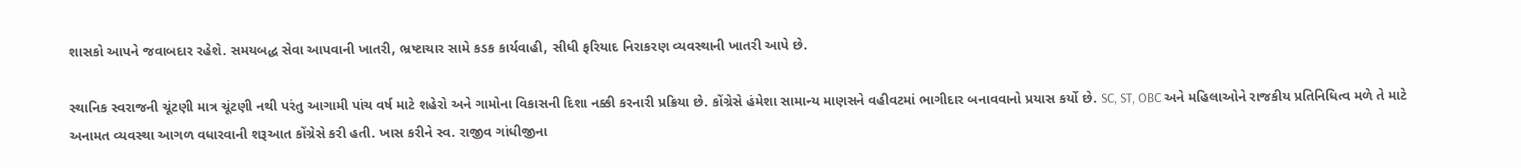શાસકો આપને જવાબદાર રહેશે. સમયબદ્ધ સેવા આપવાની ખાતરી, ભ્રષ્ટાચાર સામે કડક કાર્યવાહી, સીધી ફરિયાદ નિરાકરણ વ્યવસ્થાની ખાતરી આપે છે.

સ્થાનિક સ્વરાજની ચૂંટણી માત્ર ચૂંટણી નથી પરંતુ આગામી પાંચ વર્ષ માટે શહેરો અને ગામોના વિકાસની દિશા નક્કી કરનારી પ્રક્રિયા છે. કોંગ્રેસે હંમેશા સામાન્ય માણસને વહીવટમાં ભાગીદાર બનાવવાનો પ્રયાસ કર્યો છે. SC, ST, OBC અને મહિલાઓને રાજકીય પ્રતિનિધિત્વ મળે તે માટે અનામત વ્યવસ્થા આગળ વધારવાની શરૂઆત કોંગ્રેસે કરી હતી. ખાસ કરીને સ્વ. રાજીવ ગાંધીજીના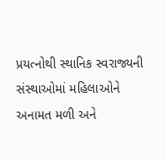પ્રયત્નોથી સ્થાનિક સ્વરાજ્યની સંસ્થાઓમાં મહિલાઓને અનામત મળી અને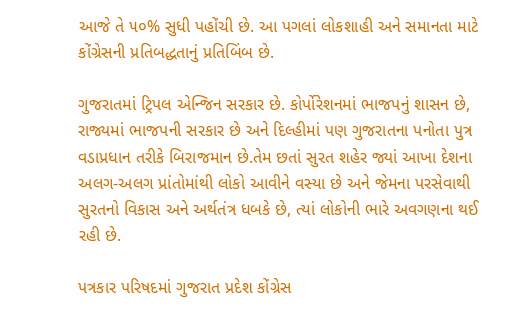આજે તે ૫૦% સુધી પહોંચી છે. આ પગલાં લોકશાહી અને સમાનતા માટે કોંગ્રેસની પ્રતિબદ્ધતાનું પ્રતિબિંબ છે.

ગુજરાતમાં ટ્રિપલ એન્જિન સરકાર છે. કોર્પોરેશનમાં ભાજપનું શાસન છે, રાજ્યમાં ભાજપની સરકાર છે અને દિલ્હીમાં પણ ગુજરાતના પનોતા પુત્ર વડાપ્રધાન તરીકે બિરાજમાન છે.તેમ છતાં સુરત શહેર જ્યાં આખા દેશના અલગ-અલગ પ્રાંતોમાંથી લોકો આવીને વસ્યા છે અને જેમના પરસેવાથી સુરતનો વિકાસ અને અર્થતંત્ર ધબકે છે, ત્યાં લોકોની ભારે અવગણના થઈ રહી છે.

પત્રકાર પરિષદમાં ગુજરાત પ્રદેશ કોંગ્રેસ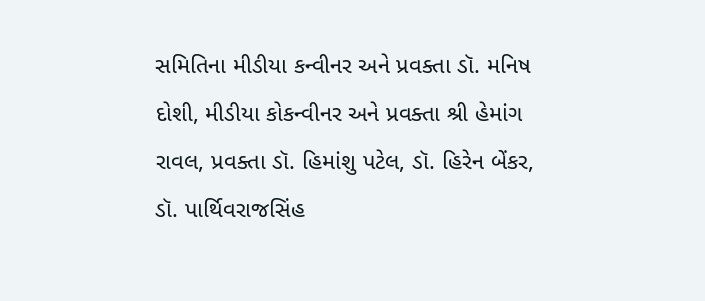સમિતિના મીડીયા કન્વીનર અને પ્રવક્તા ડૉ. મનિષ દોશી, મીડીયા કોકન્વીનર અને પ્રવક્તા શ્રી હેમાંગ રાવલ, પ્રવક્તા ડૉ. હિમાંશુ પટેલ, ડૉ. હિરેન બેંકર, ડૉ. પાર્થિવરાજસિંહ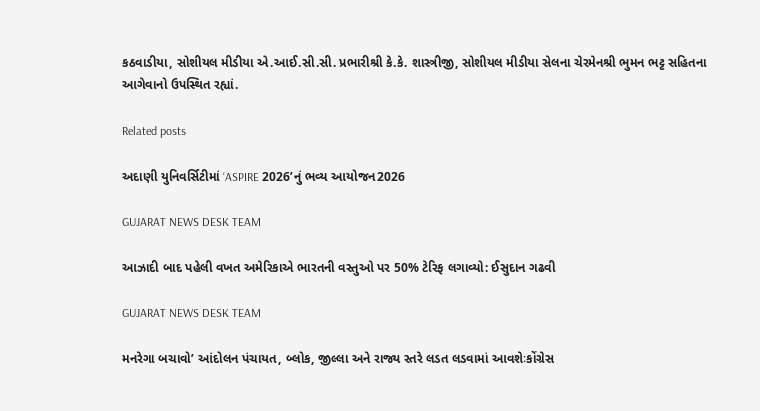કઠવાડીયા, સોશીયલ મીડીયા એ.આઈ.સી.સી. પ્રભારીશ્રી કે.કે. શાસ્ત્રીજી, સોશીયલ મીડીયા સેલના ચેરમેનશ્રી ભુમન ભટ્ટ સહિતના આગેવાનો ઉપસ્થિત રહ્યાં.

Related posts

અદાણી યુનિવર્સિટીમાં ‘ASPIRE 2026’નું ભવ્ય આયોજન2026

GUJARAT NEWS DESK TEAM

આઝાદી બાદ પહેલી વખત અમેરિકાએ ભારતની વસ્તુઓ પર 50% ટેરિફ લગાવ્યો: ઈસુદાન ગઢવી

GUJARAT NEWS DESK TEAM

મનરેગા બચાવો’ આંદોલન પંચાયત, બ્લોક, જીલ્લા અને રાજ્ય સ્તરે લડત લડવામાં આવશેઃકોંગ્રેસ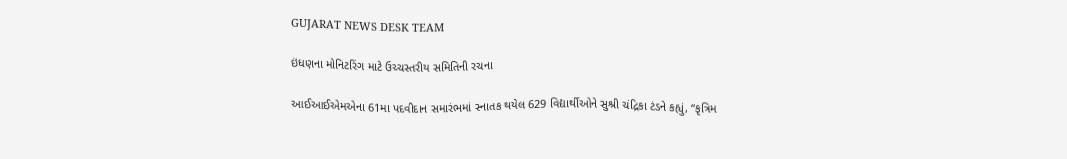GUJARAT NEWS DESK TEAM

ઇંધણના મોનિટરિંગ માટે ઉચ્ચસ્તરીય સમિતિની રચના

આઈઆઈએમએના 61મા પદવીદાન સમારંભમાં સ્નાતક થયેલ 629 વિદ્યાર્થીઓને સુશ્રી ચંદ્રિકા ટંડને કહ્યું, “કૃત્રિમ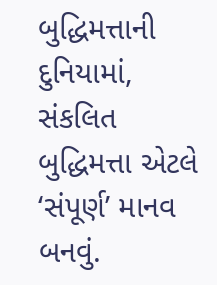બુદ્ધિમત્તાની દુનિયામાં, સંકલિત બુદ્ધિમત્તા એટલે ‘સંપૂર્ણ’ માનવ બનવું.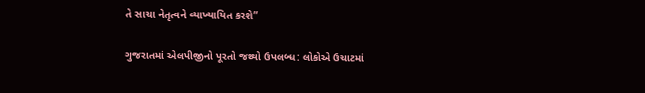તે સાચા નેતૃત્વને વ્યાખ્યાયિત કરશે”

ગુજરાતમાં એલપીજીનો પૂરતો જથ્થો ઉપલબ્ધ: લોકોએ ઉચાટમાં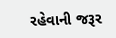રહેવાની જરૂર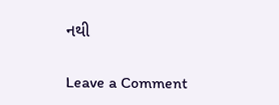નથી

Leave a Comment